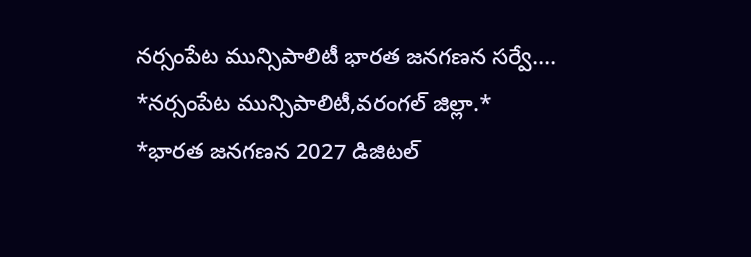నర్సంపేట మున్సిపాలిటీ భారత జనగణన సర్వే....
*నర్సంపేట మున్సిపాలిటీ,వరంగల్ జిల్లా.*
*భారత జనగణన 2027 డిజిటల్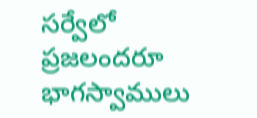సర్వేలో ప్రజలందరూ భాగస్వాములు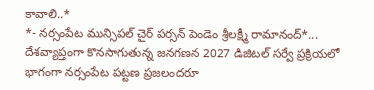కావాలి..*
*- నర్సంపేట మున్సిపల్ చైర్ పర్సన్ పెండెం శ్రీలక్ష్మీ రామానంద్*...
దేశవ్యాప్తంగా కొనసాగుతున్న జనగణన 2027 డిజిటల్ సర్వే ప్రక్రియలో భాగంగా నర్సంపేట పట్టణ ప్రజలందరూ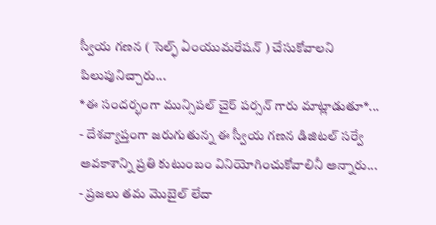స్వీయ గణన ( సెల్ఫ్ ఏంయుమరేషన్ ) చేసుకోవాలని పిలుపునిచ్చారు...
*ఈ సందర్భంగా మున్సిపల్ చైర్ పర్సన్ గారు మాట్లాడుతూ*...
- దేశవ్యాప్తంగా జరుగుతున్న ఈ స్వీయ గణన డిజిటల్ సర్వే అవకాశాన్ని ప్రతి కుటుంబం వినియోగించుకోవాలినీ అన్నారు...
- ప్రజలు తమ మొబైల్ లేదా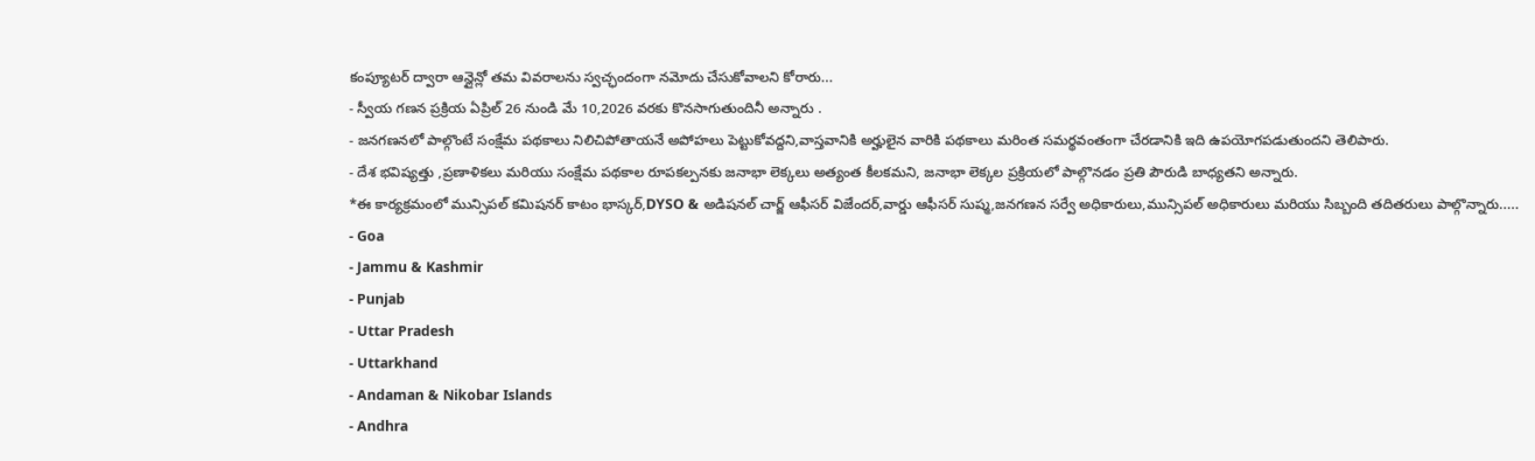కంప్యూటర్ ద్వారా ఆన్లైన్లో తమ వివరాలను స్వచ్ఛందంగా నమోదు చేసుకోవాలని కోరారు...
- స్వీయ గణన ప్రక్రియ ఏప్రిల్ 26 నుండి మే 10,2026 వరకు కొనసాగుతుందినీ అన్నారు .
- జనగణనలో పాల్గొంటే సంక్షేమ పథకాలు నిలిచిపోతాయనే అపోహలు పెట్టుకోవద్దని,వాస్తవానికి అర్హులైన వారికి పథకాలు మరింత సమర్థవంతంగా చేరడానికి ఇది ఉపయోగపడుతుందని తెలిపారు.
- దేశ భవిష్యత్తు ,ప్రణాళికలు మరియు సంక్షేమ పథకాల రూపకల్పనకు జనాభా లెక్కలు అత్యంత కీలకమని, జనాభా లెక్కల ప్రక్రియలో పాల్గొనడం ప్రతి పౌరుడి బాధ్యతని అన్నారు.
*ఈ కార్యక్రమంలో మున్సిపల్ కమిషనర్ కాటం భాస్కర్,DYSO & అడిషనల్ చార్జ్ ఆఫీసర్ విజేందర్,వార్డు ఆఫీసర్ సుష్మ,జనగణన సర్వే అధికారులు,మున్సిపల్ అధికారులు మరియు సిబ్బంది తదితరులు పాల్గొన్నారు.....
- Goa
- Jammu & Kashmir
- Punjab
- Uttar Pradesh
- Uttarkhand
- Andaman & Nikobar Islands
- Andhra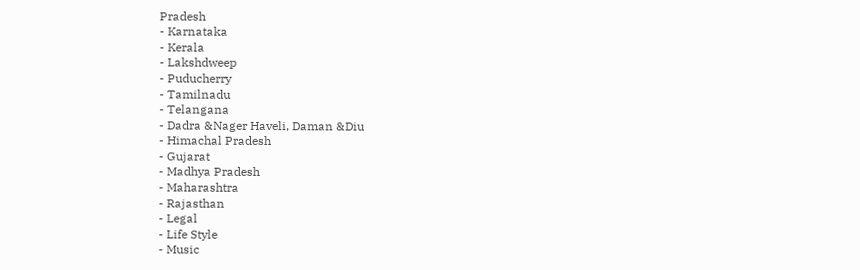Pradesh
- Karnataka
- Kerala
- Lakshdweep
- Puducherry
- Tamilnadu
- Telangana
- Dadra &Nager Haveli, Daman &Diu
- Himachal Pradesh
- Gujarat
- Madhya Pradesh
- Maharashtra
- Rajasthan
- Legal
- Life Style
- Music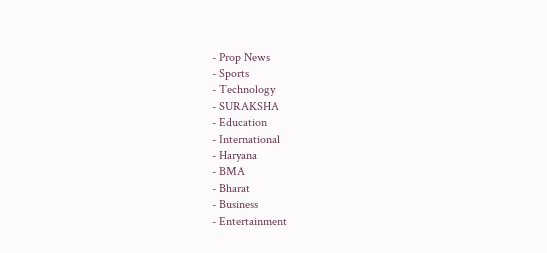- Prop News
- Sports
- Technology
- SURAKSHA
- Education
- International
- Haryana
- BMA
- Bharat
- Business
- Entertainment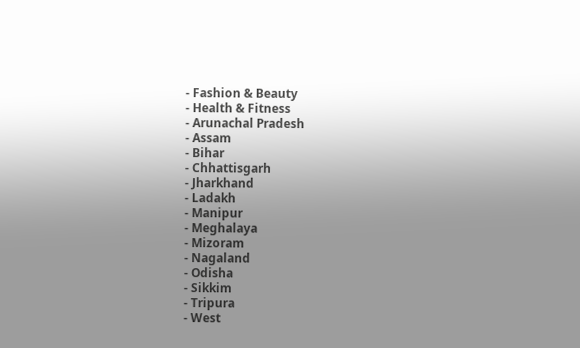- Fashion & Beauty
- Health & Fitness
- Arunachal Pradesh
- Assam
- Bihar
- Chhattisgarh
- Jharkhand
- Ladakh
- Manipur
- Meghalaya
- Mizoram
- Nagaland
- Odisha
- Sikkim
- Tripura
- West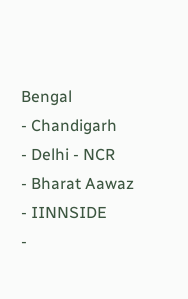Bengal
- Chandigarh
- Delhi - NCR
- Bharat Aawaz
- IINNSIDE
-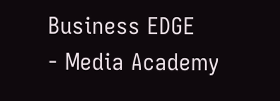Business EDGE
- Media Academy